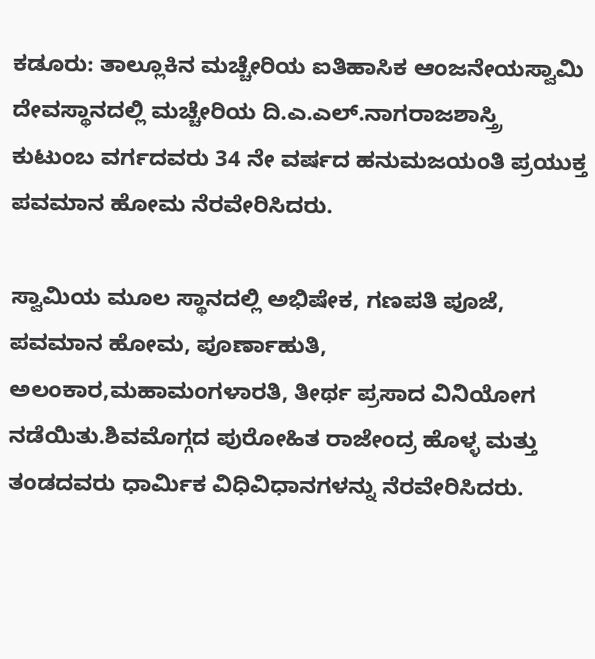ಕಡೂರು: ತಾಲ್ಲೂಕಿನ ಮಚ್ಚೇರಿಯ ಐತಿಹಾಸಿಕ ಆಂಜನೇಯಸ್ವಾಮಿ ದೇವಸ್ಥಾನದಲ್ಲಿ ಮಚ್ಚೇರಿಯ ದಿ.ಎ.ಎಲ್.ನಾಗರಾಜಶಾಸ್ತ್ರಿ ಕುಟುಂಬ ವರ್ಗದವರು 34 ನೇ ವರ್ಷದ ಹನುಮಜಯಂತಿ ಪ್ರಯುಕ್ತ ಪವಮಾನ ಹೋಮ ನೆರವೇರಿಸಿದರು.

ಸ್ವಾಮಿಯ ಮೂಲ ಸ್ಥಾನದಲ್ಲಿ ಅಭಿಷೇಕ, ಗಣಪತಿ ಪೂಜೆ, ಪವಮಾನ ಹೋಮ, ಪೂರ್ಣಾಹುತಿ, ಅಲಂಕಾರ,ಮಹಾಮಂಗಳಾರತಿ, ತೀರ್ಥ ಪ್ರಸಾದ ವಿನಿಯೋಗ ನಡೆಯಿತು.ಶಿವಮೊಗ್ಗದ ಪುರೋಹಿತ ರಾಜೇಂದ್ರ ಹೊಳ್ಳ ಮತ್ತು ತಂಡದವರು ಧಾರ್ಮಿಕ ವಿಧಿವಿಧಾನಗಳನ್ನು ನೆರವೇರಿಸಿದರು.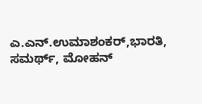ಎ.ಎನ್.ಉಮಾಶಂಕರ್,ಭಾರತಿ, ಸಮರ್ಥ್, ಮೋಹನ್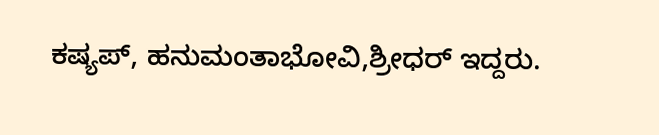ಕಷ್ಯಪ್, ಹನುಮಂತಾಭೋವಿ,ಶ್ರೀಧರ್ ಇದ್ದರು.